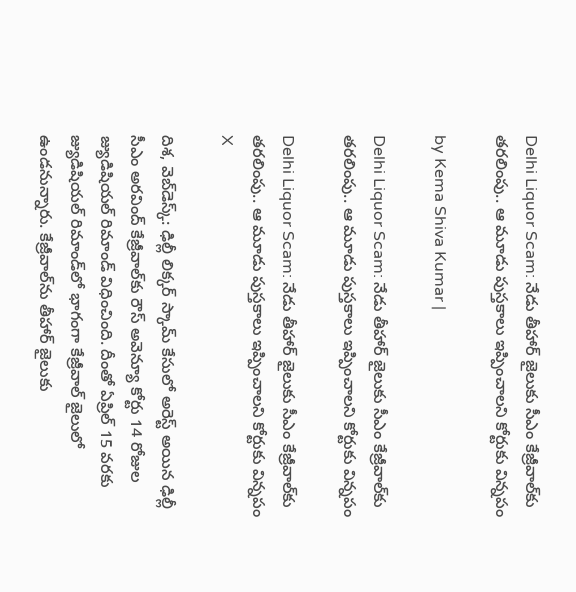Delhi Liquor Scam: నేడు తీహార్ జైలుకు సీఎం కేజ్రీవాల్‌కు తరలింపు.. ఆ మూడు పుస్తకాలు ఇప్పించాలని కోర్టుకు విన్నపం

by Kema Shiva Kumar |

Delhi Liquor Scam: నేడు తీహార్ జైలుకు సీఎం కేజ్రీవాల్‌కు తరలింపు.. ఆ మూడు పుస్తకాలు ఇప్పించాలని కోర్టుకు విన్నపం

Delhi Liquor Scam: నేడు తీహార్ జైలుకు సీఎం కేజ్రీవాల్‌కు తరలింపు.. ఆ మూడు పుస్తకాలు ఇప్పించాలని కోర్టుకు విన్నపం
X

దిశ, వెబ్‌డెస్క్: ఢిల్లీ లిక్కర్ స్కామ్ కేసులో అరెస్ట్ అయిన ఢిల్లీ సీఎం అరవింద్ కేజ్రీవాల్‌కు రౌస్ అవెన్యూ కోర్టు 14 రోజుల జ్యుడిషియల్ రిమాండ్ విధించింది. దీంతో ఏప్రిల్ 15 వరకు జ్యుడిషియల్ రిమాండ్‌లో భాగంగా కేజ్రీవాల్ జైలులో ఉండనున్నారు. కేజ్రీవాల్‌ను తీహార్ జైలుకు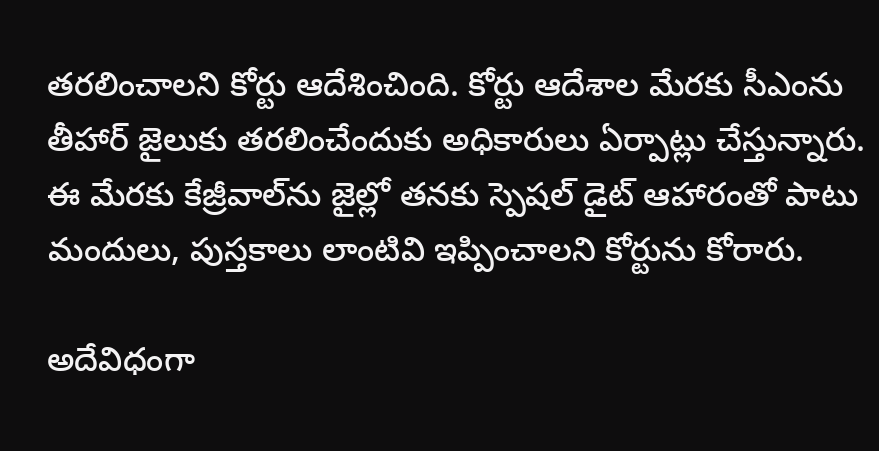తరలించాలని కోర్టు ఆదేశించింది. కోర్టు ఆదేశాల మేరకు సీఎంను తీహార్ జైలుకు తరలించేందుకు అధికారులు ఏర్పాట్లు చేస్తున్నారు. ఈ మేరకు కేజ్రీవాల్‌ను జైల్లో తనకు స్పెషల్ డైట్ ఆహారంతో పాటు మందులు, పుస్తకాలు లాంటివి ఇప్పించాలని కోర్టును కోరారు.

అదేవిధంగా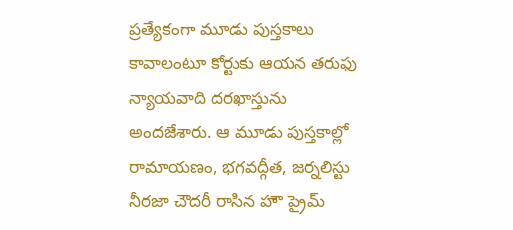ప్రత్యేకంగా మూడు పుస్తకాలు కావాలంటూ కోర్టుకు ఆయన తరుఫు న్యాయవాది దరఖాస్తును అందజేశారు. ఆ మూడు పుస్తకాల్లో రామాయణం, భగవద్గీత, జర్నలిస్టు నీరజా చౌదరీ రాసిన హౌ ప్రైమ్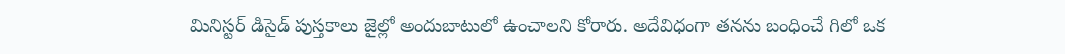మినిస్టర్ డిసైడ్ పుస్తకాలు జైల్లో అందుబాటులో ఉంచాలని కోరారు. అదేవిధంగా తనను బంధించే గిలో ఒక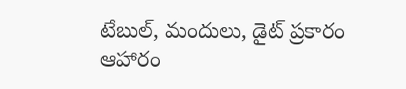టేబుల్, మందులు, డైట్ ప్రకారం ఆహారం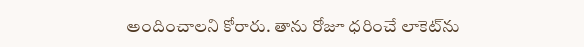అందించాలని కోరారు. తాను రోజూ ధరించే లాకెట్‌ను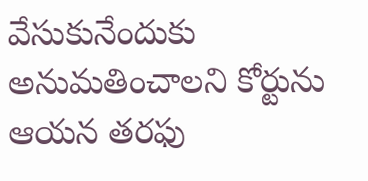వేసుకునేందుకు అనుమతించాలని కోర్టును ఆయన తరఫు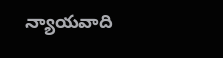న్యాయవాది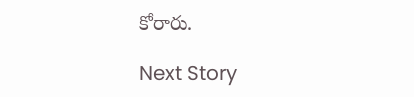కోరారు.

Next Story